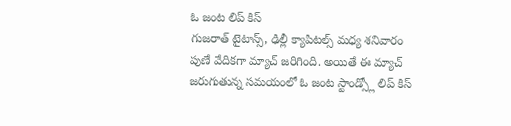ఓ జంట లిప్ కిస్
గుజరాత్ టైటాన్స్, ఢిల్లీ క్యాపిటల్స్ మధ్య శనివారం పుణే వేదికగా మ్యాచ్ జరిగింది. అయితే ఈ మ్యాచ్ జరుగుతున్న సమయంలో ఓ జంట స్టాండ్స్లో లిప్ కిస్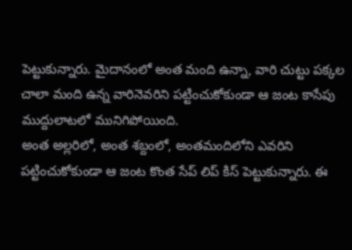పెట్టుకున్నారు. మైదానంలో అంత మంది ఉన్నా, వారి చుట్టు పక్కల చాలా మంది ఉన్న వారినెవరిని పట్టించుకోకుండా ఆ జంట కాసేపు ముద్దులాటలో మునిగిపోయింది.
అంత అల్లరిలో, అంత శబ్దంలో, అంతమందిలోని ఎవరిని పట్టించుకోకుండా ఆ జంట కొంత సేప్ లిప్ కిస్ పెట్టుకున్నారు. ఈ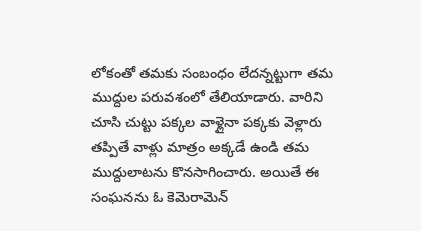లోకంతో తమకు సంబంధం లేదన్నట్టుగా తమ ముద్దుల పరువశంలో తేలియాడారు. వారిని చూసి చుట్టు పక్కల వాళ్లైనా పక్కకు వెళ్లారు తప్పితే వాళ్లు మాత్రం అక్కడే ఉండి తమ ముద్దులాటను కొనసాగించారు. అయితే ఈ సంఘనను ఓ కెమెరామెన్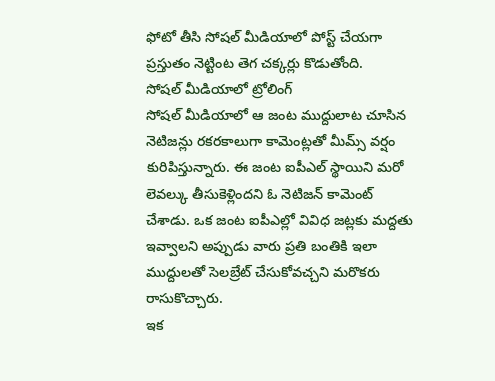ఫోటో తీసి సోషల్ మీడియాలో పోస్ట్ చేయగా ప్రస్తుతం నెట్టింట తెగ చక్కర్లు కొడుతోంది.
సోషల్ మీడియాలో ట్రోలింగ్
సోషల్ మీడియాలో ఆ జంట ముద్దులాట చూసిన నెటిజన్లు రకరకాలుగా కామెంట్లతో మీమ్స్ వర్షం కురిపిస్తున్నారు. ఈ జంట ఐపీఎల్ స్థాయిని మరో లెవల్కు తీసుకెళ్లిందని ఓ నెటిజన్ కామెంట్ చేశాడు. ఒక జంట ఐపీఎల్లో వివిధ జట్లకు మద్దతు ఇవ్వాలని అప్పుడు వారు ప్రతి బంతికి ఇలా ముద్దులతో సెలబ్రేట్ చేసుకోవచ్చని మరొకరు రాసుకొచ్చారు.
ఇక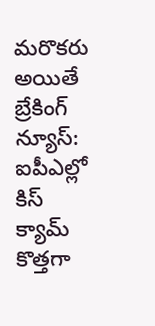మరొకరు అయితే బ్రేకింగ్ న్యూస్: ఐపీఎల్లో కిస్ క్యామ్ కొత్తగా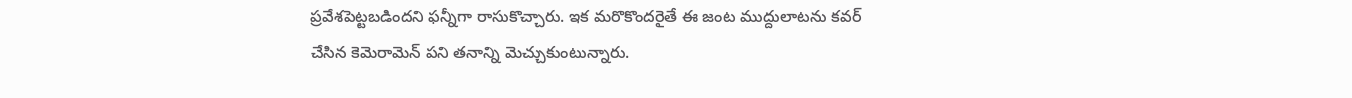ప్రవేశపెట్టబడిందని ఫన్నీగా రాసుకొచ్చారు. ఇక మరొకొందరైతే ఈ జంట ముద్దులాటను కవర్ చేసిన కెమెరామెన్ పని తనాన్ని మెచ్చుకుంటున్నారు.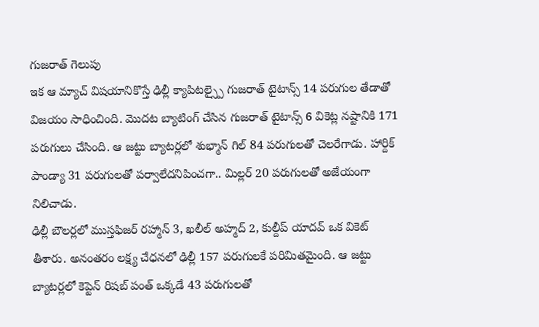గుజరాత్ గెలుపు
ఇక ఆ మ్యాచ్ విషయానికొస్తే ఢిల్లీ క్యాపిటల్స్పై గుజరాత్ టైటాన్స్ 14 పరుగుల తేడాతో విజయం సాధించింది. మొదట బ్యాటింగ్ చేసిన గుజరాత్ టైటాన్స్ 6 వికెట్ల నష్టానికి 171 పరుగులు చేసింది. ఆ జట్టు బ్యాటర్లలో శుభ్మాన్ గిల్ 84 పరుగులతో చెలరేగాడు. హార్దిక్ పాండ్యా 31 పరుగులతో పర్వాలేదనిపించగా.. మిల్లర్ 20 పరుగులతో అజేయంగా నిలిచాడు.
ఢిల్లీ బౌలర్లలో ముస్తఫిజర్ రహ్మాన్ 3, ఖలీల్ అహ్మద్ 2, కుల్దీప్ యాదవ్ ఒక వికెట్ తీశారు. అనంతరం లక్ష్య చేధనలో ఢిల్లీ 157 పరుగులకే పరిమితమైంది. ఆ జట్టు బ్యాటర్లలో కెప్టెన్ రిషబ్ పంత్ ఒక్కడే 43 పరుగులతో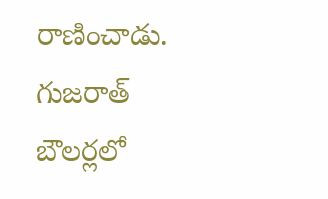రాణించాడు. గుజరాత్ బౌలర్లలో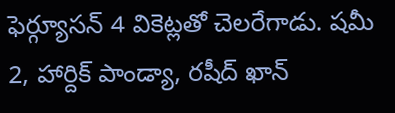ఫెర్గ్యూసన్ 4 వికెట్లతో చెలరేగాడు. షమీ 2, హార్దిక్ పాండ్యా, రషీద్ ఖాన్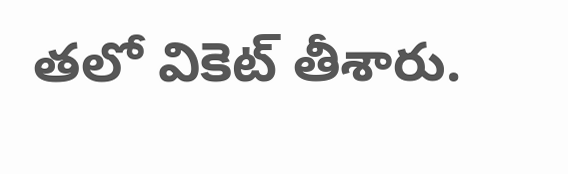తలో వికెట్ తీశారు.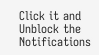Click it and Unblock the Notifications